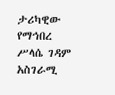ታሪካዊው የማኅበረ ሥላሴ ገዳም አስገራሚ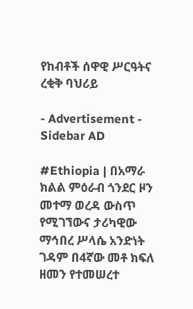የከብቶች ሰዋዊ ሥርዓትና ረቂቅ ባህሪይ

- Advertisement -
Sidebar AD

#Ethiopia | በአማራ ክልል ምዕራብ ጎንደር ዞን መተማ ወረዳ ውስጥ የሚገኘውና ታሪካዊው ማኅበረ ሥላሴ አንድነት ገዳም በ4ኛው መቶ ክፍለ ዘመን የተመሠረተ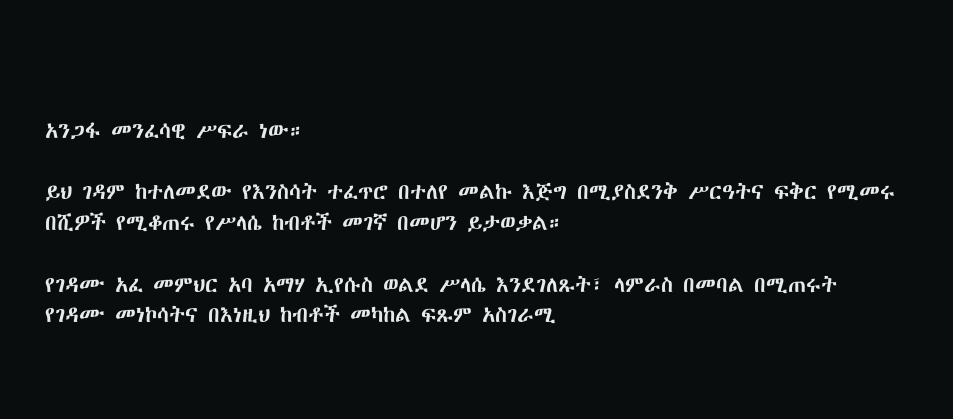አንጋፋ መንፈሳዊ ሥፍራ ነው።

ይህ ገዳም ከተለመደው የእንስሳት ተፈጥሮ በተለየ መልኩ እጅግ በሚያስደንቅ ሥርዓትና ፍቅር የሚመሩ በሺዎች የሚቆጠሩ የሥላሴ ከብቶች መገኛ በመሆን ይታወቃል።

የገዳሙ አፈ መምህር አባ አማሃ ኢየሱስ ወልደ ሥላሴ እንደገለጹት፣ ላምራስ በመባል በሚጠሩት የገዳሙ መነኮሳትና በእነዚህ ከብቶች መካከል ፍጹም አስገራሚ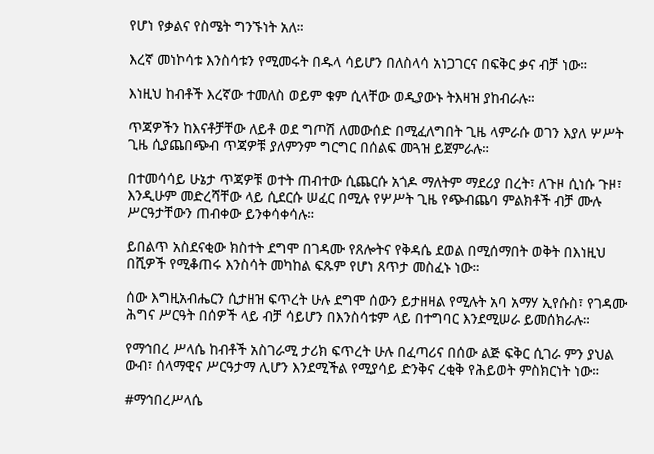የሆነ የቃልና የስሜት ግንኙነት አለ።

እረኛ መነኮሳቱ እንስሳቱን የሚመሩት በዱላ ሳይሆን በለስላሳ አነጋገርና በፍቅር ቃና ብቻ ነው።

እነዚህ ከብቶች እረኛው ተመለስ ወይም ቁም ሲላቸው ወዲያውኑ ትእዛዝ ያከብራሉ።

ጥጃዎችን ከእናቶቻቸው ለይቶ ወደ ግጦሽ ለመውሰድ በሚፈለግበት ጊዜ ላምራሱ ወገን እያለ ሦሥት ጊዜ ሲያጨበጭብ ጥጃዎቹ ያለምንም ግርግር በሰልፍ መጓዝ ይጀምራሉ።

በተመሳሳይ ሁኔታ ጥጃዎቹ ወተት ጠብተው ሲጨርሱ አጎዶ ማለትም ማደሪያ በረት፣ ለጉዞ ሲነሱ ጉዞ፣ እንዲሁም መድረሻቸው ላይ ሲደርሱ ሠፈር በሚሉ የሦሥት ጊዜ የጭብጨባ ምልክቶች ብቻ ሙሉ ሥርዓታቸውን ጠብቀው ይንቀሳቀሳሉ።

ይበልጥ አስደናቂው ክስተት ደግሞ በገዳሙ የጸሎትና የቅዳሴ ደወል በሚሰማበት ወቅት በእነዚህ በሺዎች የሚቆጠሩ እንስሳት መካከል ፍጹም የሆነ ጸጥታ መስፈኑ ነው።

ሰው እግዚአብሔርን ሲታዘዝ ፍጥረት ሁሉ ደግሞ ሰውን ይታዘዛል የሚሉት አባ አማሃ ኢየሱስ፣ የገዳሙ ሕግና ሥርዓት በሰዎች ላይ ብቻ ሳይሆን በእንስሳቱም ላይ በተግባር እንደሚሠራ ይመሰክራሉ።

የማኅበረ ሥላሴ ከብቶች አስገራሚ ታሪክ ፍጥረት ሁሉ በፈጣሪና በሰው ልጅ ፍቅር ሲገራ ምን ያህል ውብ፣ ሰላማዊና ሥርዓታማ ሊሆን እንደሚችል የሚያሳይ ድንቅና ረቂቅ የሕይወት ምስክርነት ነው።

#ማኅበረሥላሴ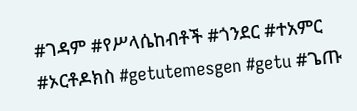#ገዳም #የሥላሴከብቶች #ጎንደር #ተአምር #ኦርቶዶክስ #getutemesgen #getu #ጌጡ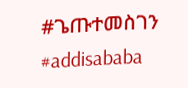#ጌጡተመስገን #addisababa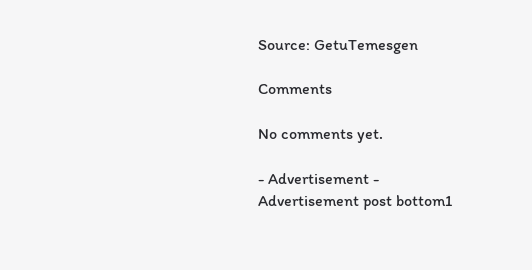Source: GetuTemesgen

Comments

No comments yet.

- Advertisement -
Advertisement post bottom1